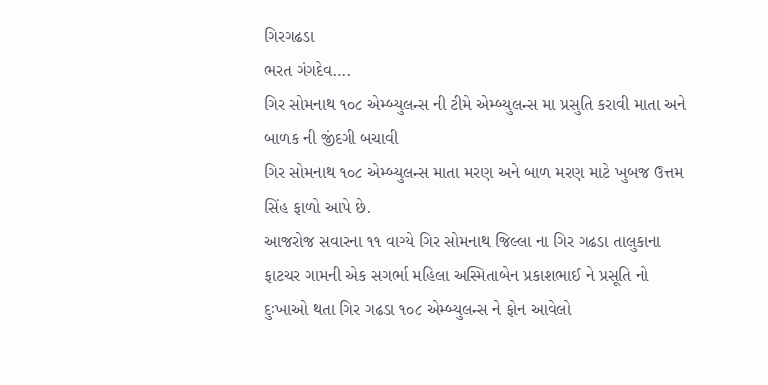ગિરગઢડા
ભરત ગંગદેવ….
ગિર સોમનાથ ૧૦૮ એમ્બ્યુલન્સ ની ટીમે એમ્બ્યુલન્સ મા પ્રસુતિ કરાવી માતા અને બાળક ની જીંદગી બચાવી
ગિર સોમનાથ ૧૦૮ એમ્બ્યુલન્સ માતા મરણ અને બાળ મરણ માટે ખુબજ ઉત્તમ સિંહ ફાળો આપે છે.
આજરોજ સવારના ૧૧ વાગ્યે ગિર સોમનાથ જિલ્લા ના ગિર ગઢડા તાલુકાના ફાટચર ગામની એક સગર્ભા મહિલા અસ્મિતાબેન પ્રકાશભાઈ ને પ્રસૂતિ નો દુઃખાઓ થતા ગિર ગઢડા ૧૦૮ એમ્બ્યુલન્સ ને ફોન આવેલો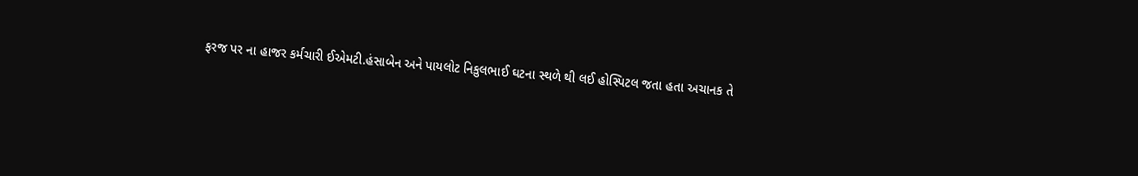ફરજ પર ના હાજર કર્મચારી ઈએમટી.હંસાબેન અને પાયલોટ નિકુલભાઈ ઘટના સ્થળે થી લઈ હોસ્પિટલ જતા હતા અચાનક તે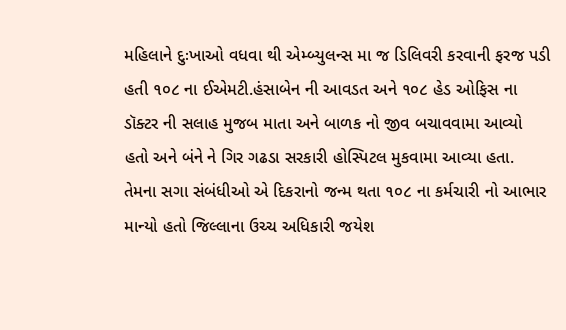મહિલાને દુઃખાઓ વધવા થી એમ્બ્યુલન્સ મા જ ડિલિવરી કરવાની ફરજ પડી હતી ૧૦૮ ના ઈએમટી.હંસાબેન ની આવડત અને ૧૦૮ હેડ ઓફિસ ના ડૉક્ટર ની સલાહ મુજબ માતા અને બાળક નો જીવ બચાવવામા આવ્યો હતો અને બંને ને ગિર ગઢડા સરકારી હોસ્પિટલ મુકવામા આવ્યા હતા.
તેમના સગા સંબંધીઓ એ દિકરાનો જન્મ થતા ૧૦૮ ના કર્મચારી નો આભાર માન્યો હતો જિલ્લાના ઉચ્ચ અધિકારી જયેશ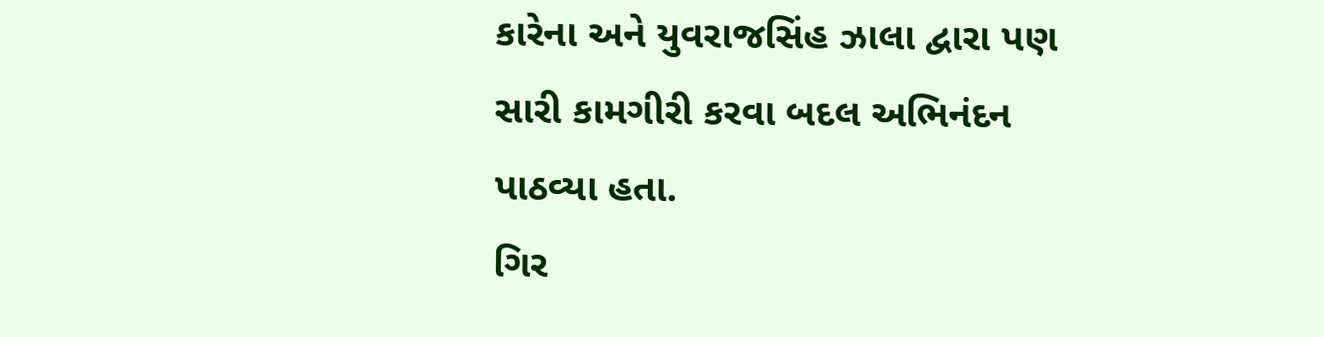કારેના અને યુવરાજસિંહ ઝાલા દ્વારા પણ સારી કામગીરી કરવા બદલ અભિનંદન પાઠવ્યા હતા.
ગિર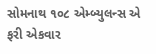સોમનાથ ૧૦૮ એમ્બ્યુલન્સ એ ફરી એકવાર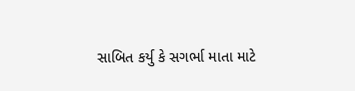સાબિત કર્યુ કે સગર્ભા માતા માટે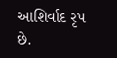આશિર્વાદ રૃપ છે.